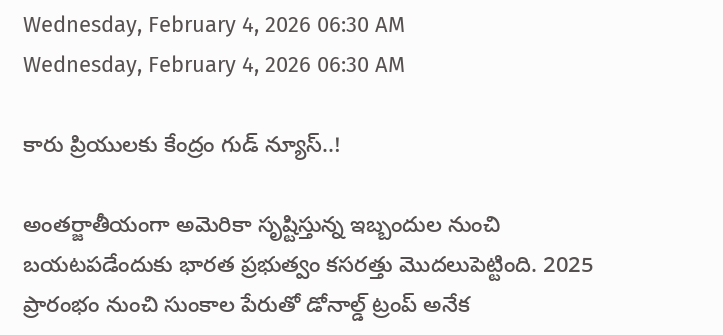Wednesday, February 4, 2026 06:30 AM
Wednesday, February 4, 2026 06:30 AM

కారు ప్రియులకు కేంద్రం గుడ్ న్యూస్..!

అంతర్జాతీయంగా అమెరికా సృష్టిస్తున్న ఇబ్బందుల నుంచి బయటపడేందుకు భారత ప్రభుత్వం కసరత్తు మొదలుపెట్టింది. 2025 ప్రారంభం నుంచి సుంకాల పేరుతో డోనాల్డ్ ట్రంప్ అనేక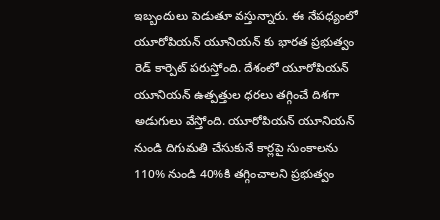ఇబ్బందులు పెడుతూ వస్తున్నారు. ఈ నేపధ్యంలో యూరోపియన్ యూనియన్ కు భారత ప్రభుత్వం రెడ్ కార్పెట్ పరుస్తోంది. దేశంలో యూరోపియన్ యూనియన్ ఉత్పత్తుల ధరలు తగ్గించే దిశగా అడుగులు వేస్తోంది. యూరోపియన్ యూనియన్ నుండి దిగుమతి చేసుకునే కార్లపై సుంకాలను 110% నుండి 40%కి తగ్గించాలని ప్రభుత్వం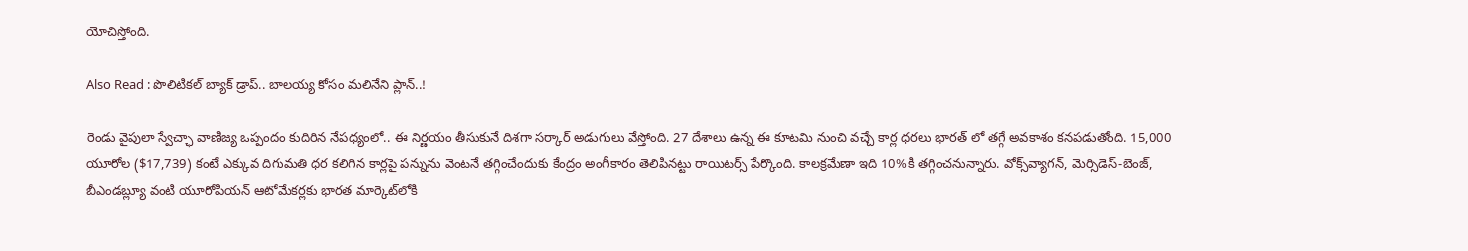యోచిస్తోంది.

Also Read : పొలిటికల్ బ్యాక్ డ్రాప్.. బాలయ్య కోసం మలినేని ప్లాన్..!

రెండు వైపులా స్వేచ్ఛా వాణిజ్య ఒప్పందం కుదిరిన నేపధ్యంలో.. ఈ నిర్ణయం తీసుకునే దిశగా సర్కార్ అడుగులు వేస్తోంది. 27 దేశాలు ఉన్న ఈ కూటమి నుంచి వచ్చే కార్ల ధరలు భారత్ లో తగ్గే అవకాశం కనపడుతోంది. 15,000 యూరోల ($17,739) కంటే ఎక్కువ దిగుమతి ధర కలిగిన కార్లపై పన్నును వెంటనే తగ్గించేందుకు కేంద్రం అంగీకారం తెలిపినట్టు రాయిటర్స్ పేర్కొంది. కాలక్రమేణా ఇది 10%కి తగ్గించనున్నారు. వోక్స్‌వ్యాగన్, మెర్సిడెస్-బెంజ్, బీఎండబ్ల్యూ వంటి యూరోపియన్ ఆటోమేకర్లకు భారత మార్కెట్‌లోకి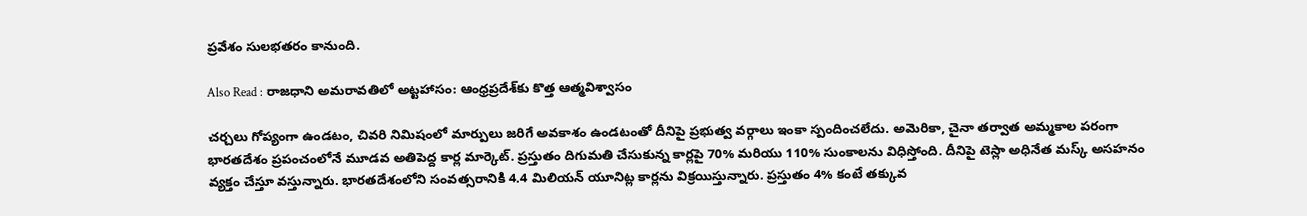ప్రవేశం సులభతరం కానుంది.

Also Read : రాజధాని అమరావతిలో అట్టహాసం: ఆంధ్రప్రదేశ్‌కు కొత్త ఆత్మవిశ్వాసం

చర్చలు గోప్యంగా ఉండటం, చివరి నిమిషంలో మార్పులు జరిగే అవకాశం ఉండటంతో దీనిపై ప్రభుత్వ వర్గాలు ఇంకా స్పందించలేదు. అమెరికా, చైనా తర్వాత అమ్మకాల పరంగా భారతదేశం ప్రపంచంలోనే మూడవ అతిపెద్ద కార్ల మార్కెట్. ప్రస్తుతం దిగుమతి చేసుకున్న కార్లపై 70% మరియు 110% సుంకాలను విధిస్తోంది. దీనిపై టెస్లా అధినేత మస్క్ అసహనం వ్యక్తం చేస్తూ వస్తున్నారు. భారతదేశంలోని సంవత్సరానికి 4.4 మిలియన్ యూనిట్ల కార్లను విక్రయిస్తున్నారు. ప్రస్తుతం 4% కంటే తక్కువ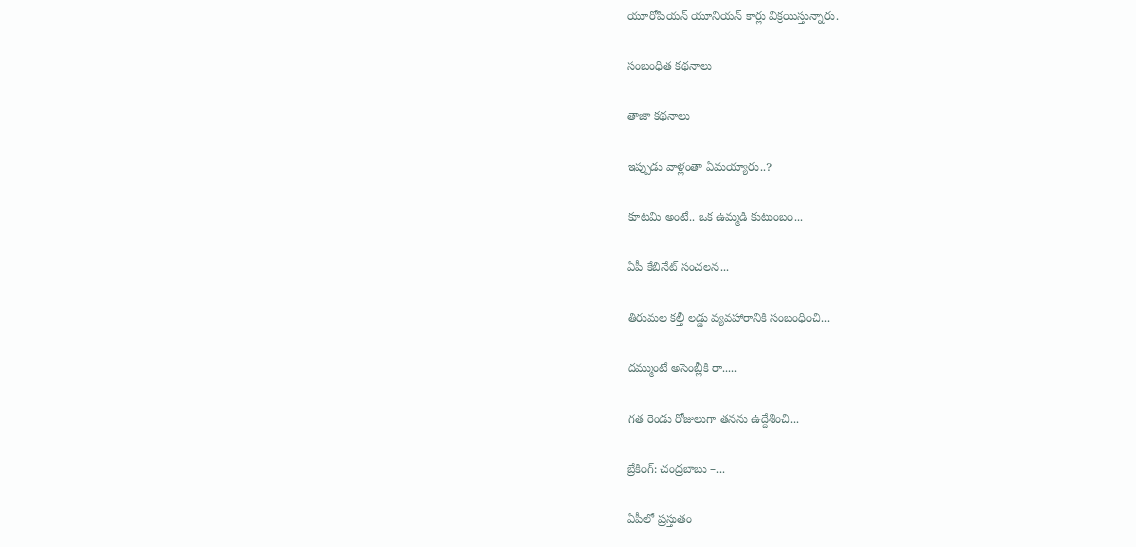యూరోపియన్ యూనియన్ కార్లు విక్రయిస్తున్నారు.

సంబంధిత కథనాలు

తాజా కథనాలు

ఇప్పుడు వాళ్లంతా ఏమయ్యారు..?

కూటమి అంటే.. ఒక ఉమ్మడి కుటుంబం...

ఏపీ కేబినేట్ సంచలన...

తిరుమల కల్తీ లడ్డు వ్యవహారానికి సంబంధించి...

దమ్ముంటే అసెంబ్లీకి రా.....

గత రెండు రోజులుగా తనను ఉద్దేశించి...

బ్రేకింగ్: చంద్రబాబు –...

ఏపీలో ప్రస్తుతం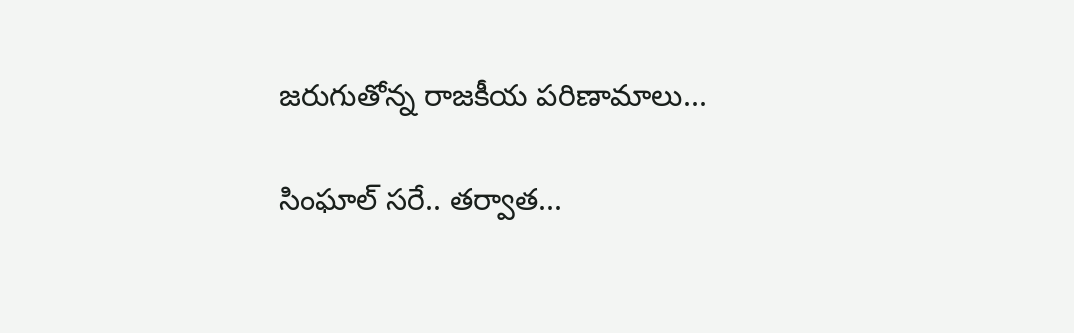జరుగుతోన్న రాజకీయ పరిణామాలు...

సింఘాల్‌ సరే.. తర్వాత...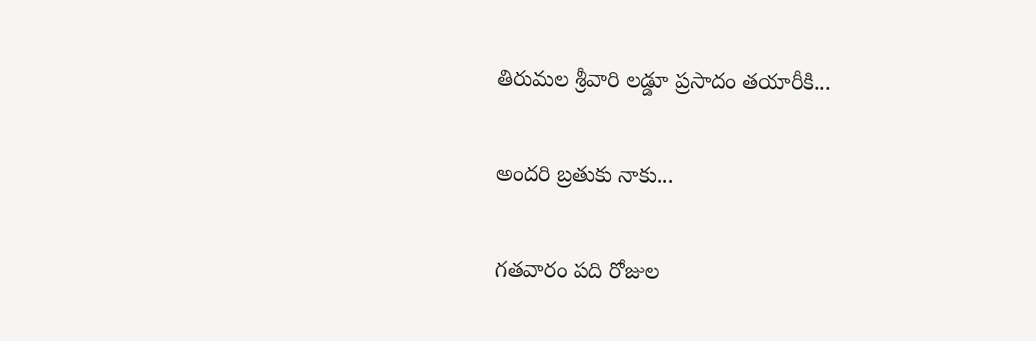తిరుమల శ్రీవారి లడ్డూ ప్రసాదం తయారీకి...

అందరి బ్రతుకు నాకు...

గతవారం పది రోజుల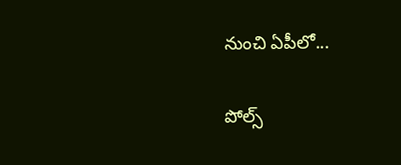నుంచి ఏపీలో...

పోల్స్